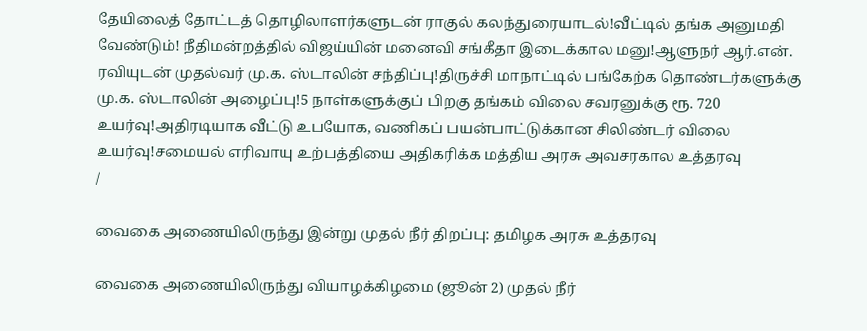தேயிலைத் தோட்டத் தொழிலாளர்களுடன் ராகுல் கலந்துரையாடல்!வீட்டில் தங்க அனுமதி வேண்டும்! நீதிமன்றத்தில் விஜய்யின் மனைவி சங்கீதா இடைக்கால மனு!ஆளுநர் ஆர்.என். ரவியுடன் முதல்வர் மு.க. ஸ்டாலின் சந்திப்பு!திருச்சி மாநாட்டில் பங்கேற்க தொண்டர்களுக்கு மு.க. ஸ்டாலின் அழைப்பு!5 நாள்களுக்குப் பிறகு தங்கம் விலை சவரனுக்கு ரூ. 720 உயர்வு!அதிரடியாக வீட்டு உபயோக, வணிகப் பயன்பாட்டுக்கான சிலிண்டர் விலை உயர்வு!சமையல் எரிவாயு உற்பத்தியை அதிகரிக்க மத்திய அரசு அவசரகால உத்தரவு
/

வைகை அணையிலிருந்து இன்று முதல் நீர் திறப்பு: தமிழக அரசு உத்தரவு

வைகை அணையிலிருந்து வியாழக்கிழமை (ஜூன் 2) முதல் நீர்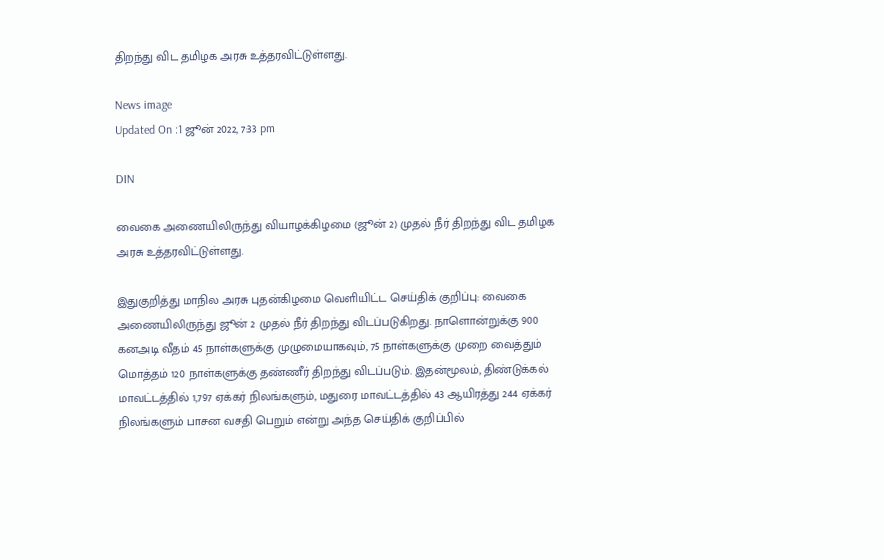திறந்து விட தமிழக அரசு உத்தரவிட்டுள்ளது.

News image
Updated On :1 ஜூன் 2022, 7:33 pm

DIN

வைகை அணையிலிருந்து வியாழக்கிழமை (ஜூன் 2) முதல் நீர் திறந்து விட தமிழக அரசு உத்தரவிட்டுள்ளது.

இதுகுறித்து மாநில அரசு புதன்கிழமை வெளியிட்ட செய்திக் குறிப்பு: வைகை அணையிலிருந்து ஜூன் 2 முதல் நீர் திறந்து விடப்படுகிறது. நாளொன்றுக்கு 900 கனஅடி வீதம் 45 நாள்களுக்கு முழுமையாகவும், 75 நாள்களுக்கு முறை வைத்தும் மொத்தம் 120 நாள்களுக்கு தண்ணீர் திறந்து விடப்படும். இதன்மூலம், திண்டுக்கல் மாவட்டத்தில் 1,797 ஏக்கர் நிலங்களும், மதுரை மாவட்டத்தில் 43 ஆயிரத்து 244 ஏக்கர் நிலங்களும் பாசன வசதி பெறும் என்று அந்த செய்திக் குறிப்பில்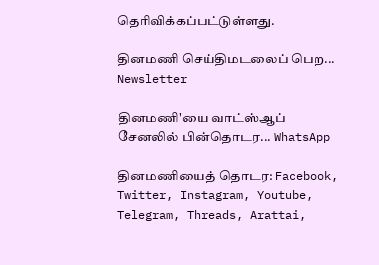தெரிவிக்கப்பட்டுள்ளது.

தினமணி செய்திமடலைப் பெற... Newsletter

தினமணி'யை வாட்ஸ்ஆப் சேனலில் பின்தொடர... WhatsApp

தினமணியைத் தொடர: Facebook, Twitter, Instagram, Youtube, Telegram, Threads, Arattai,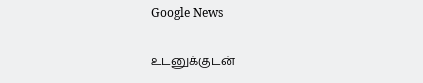Google News

உடனுக்குடன்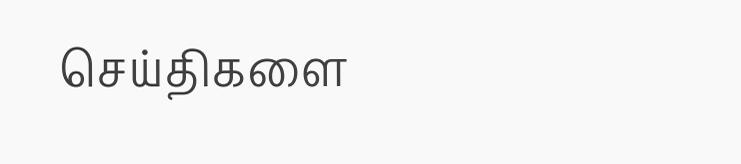செய்திகளை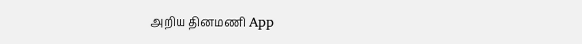அறிய தினமணி App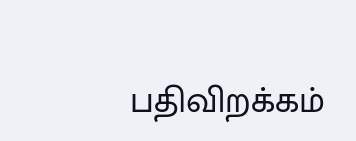பதிவிறக்கம்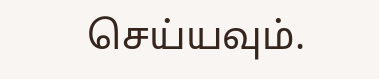செய்யவும்.